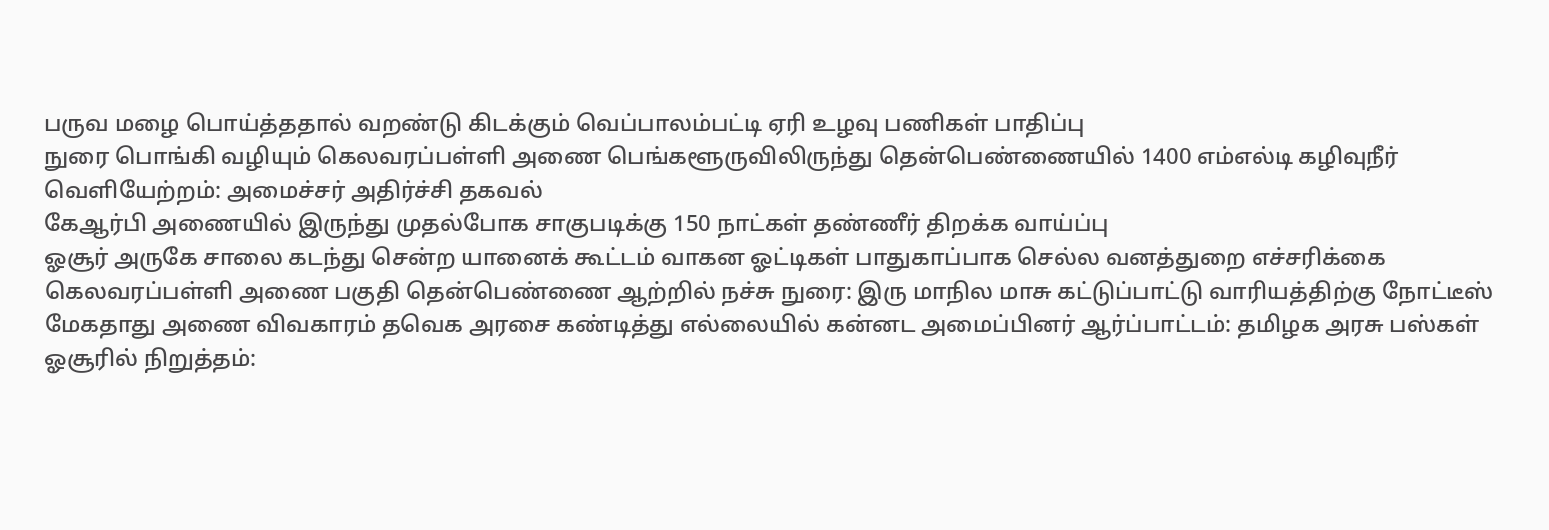பருவ மழை பொய்த்ததால் வறண்டு கிடக்கும் வெப்பாலம்பட்டி ஏரி உழவு பணிகள் பாதிப்பு
நுரை பொங்கி வழியும் கெலவரப்பள்ளி அணை பெங்களூருவிலிருந்து தென்பெண்ணையில் 1400 எம்எல்டி கழிவுநீர் வெளியேற்றம்: அமைச்சர் அதிர்ச்சி தகவல்
கேஆர்பி அணையில் இருந்து முதல்போக சாகுபடிக்கு 150 நாட்கள் தண்ணீர் திறக்க வாய்ப்பு
ஓசூர் அருகே சாலை கடந்து சென்ற யானைக் கூட்டம் வாகன ஓட்டிகள் பாதுகாப்பாக செல்ல வனத்துறை எச்சரிக்கை
கெலவரப்பள்ளி அணை பகுதி தென்பெண்ணை ஆற்றில் நச்சு நுரை: இரு மாநில மாசு கட்டுப்பாட்டு வாரியத்திற்கு நோட்டீஸ்
மேகதாது அணை விவகாரம் தவெக அரசை கண்டித்து எல்லையில் கன்னட அமைப்பினர் ஆர்ப்பாட்டம்: தமிழக அரசு பஸ்கள் ஓசூரில் நிறுத்தம்: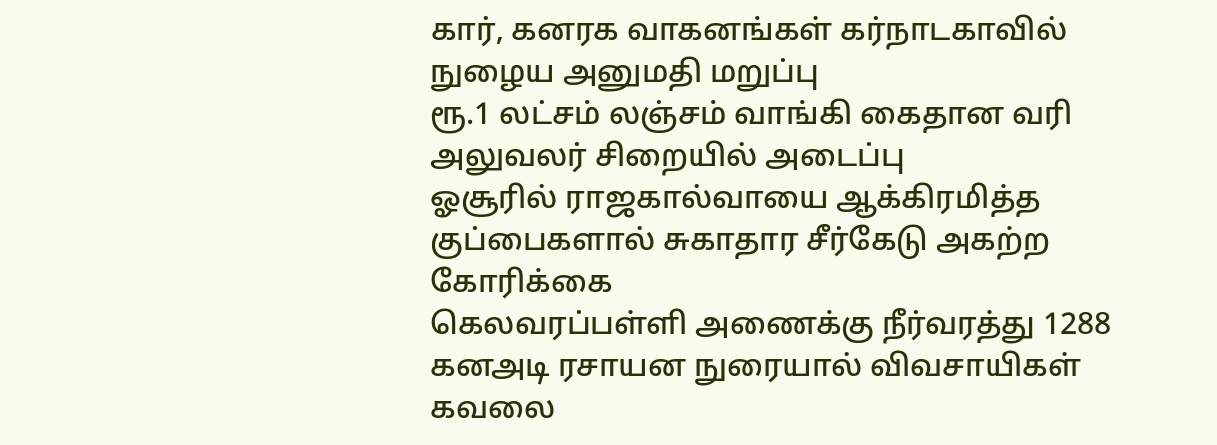கார், கனரக வாகனங்கள் கர்நாடகாவில் நுழைய அனுமதி மறுப்பு
ரூ.1 லட்சம் லஞ்சம் வாங்கி கைதான வரி அலுவலர் சிறையில் அடைப்பு
ஓசூரில் ராஜகால்வாயை ஆக்கிரமித்த குப்பைகளால் சுகாதார சீர்கேடு அகற்ற கோரிக்கை
கெலவரப்பள்ளி அணைக்கு நீர்வரத்து 1288 கனஅடி ரசாயன நுரையால் விவசாயிகள் கவலை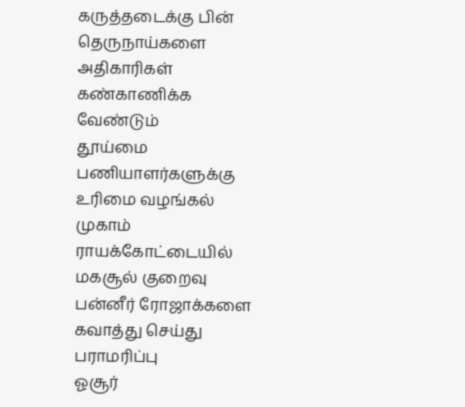கருத்தடைக்கு பின் தெருநாய்களை அதிகாரிகள் கண்காணிக்க வேண்டும்
தூய்மை பணியாளர்களுக்கு உரிமை வழங்கல் முகாம்
ராயக்கோட்டையில் மகசூல் குறைவு பன்னீர் ரோஜாக்களை கவாத்து செய்து பராமரிப்பு
ஓசூர்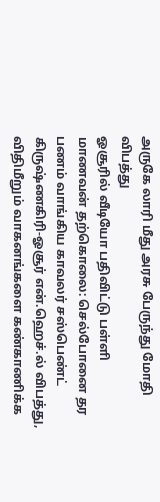அருகே லாரி மீது அரசு பேருந்து மோதி விபத்து
ஓசூரில் வீடியோ பதிவிட்டு பள்ளி மாணவன் தற்கொலை: செல்போனை தர பணம் வாங்கிய காவலர் சஸ்பெண்ட்
கிருஷ்ணகிரி-ஓசூர் என்.ஹெச்.ல் விபத்து, விதிமீறும் வாகனங்களை கண்காணிக்க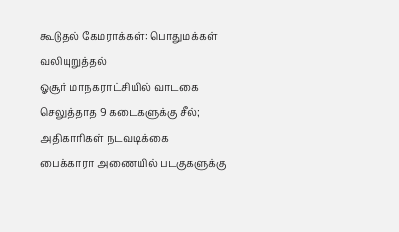கூடுதல் கேமராக்கள்: பொதுமக்கள் வலியுறுத்தல்
ஓசூர் மாநகராட்சியில் வாடகை செலுத்தாத 9 கடைகளுக்கு சீல்; அதிகாரிகள் நடவடிக்கை
பைக்காரா அணையில் படகுகளுக்கு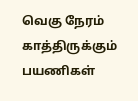வெகு நேரம் காத்திருக்கும் பயணிகள்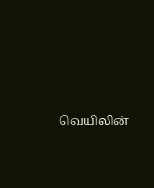வெயிலின்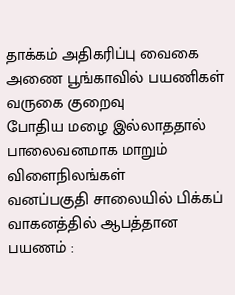தாக்கம் அதிகரிப்பு வைகை அணை பூங்காவில் பயணிகள் வருகை குறைவு
போதிய மழை இல்லாததால் பாலைவனமாக மாறும் விளைநிலங்கள்
வனப்பகுதி சாலையில் பிக்கப் வாகனத்தில் ஆபத்தான பயணம் :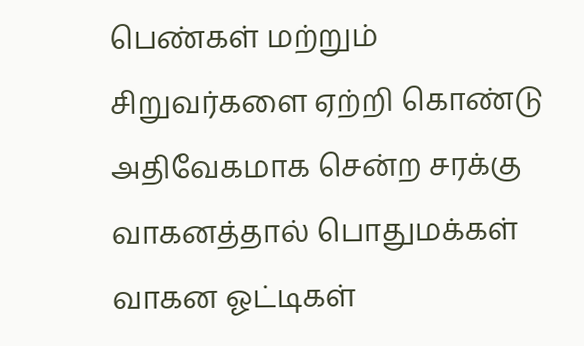பெண்கள் மற்றும் சிறுவர்களை ஏற்றி கொண்டு அதிவேகமாக சென்ற சரக்கு வாகனத்தால் பொதுமக்கள் வாகன ஓட்டிகள்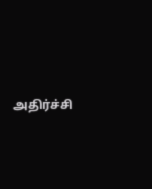அதிர்ச்சி